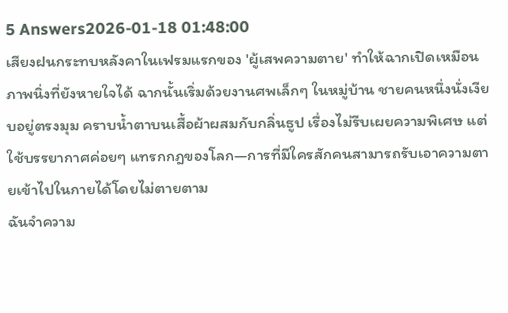5 Answers2026-01-18 01:48:00
เสียงฝนกระทบหลังคาในเฟรมแรกของ 'ผู้เสพความตาย' ทำให้ฉากเปิดเหมือนภาพนิ่งที่ยังหายใจได้ ฉากนั้นเริ่มด้วยงานศพเล็กๆ ในหมู่บ้าน ชายคนหนึ่งนั่งเงียบอยู่ตรงมุม คราบน้ำตาบนเสื้อผ้าผสมกับกลิ่นธูป เรื่องไม่รีบเผยความพิเศษ แต่ใช้บรรยากาศค่อยๆ แทรกกฎของโลก—การที่มีใครสักคนสามารถรับเอาความตายเข้าไปในกายได้โดยไม่ตายตาม
ฉันจำความ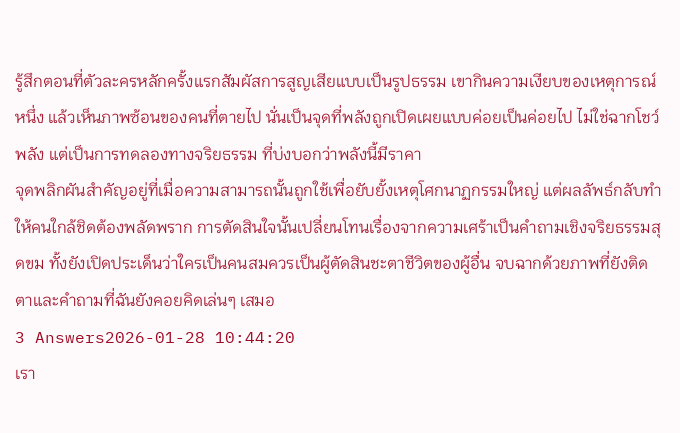รู้สึกตอนที่ตัวละครหลักครั้งแรกสัมผัสการสูญเสียแบบเป็นรูปธรรม เขากินความเงียบของเหตุการณ์หนึ่ง แล้วเห็นภาพซ้อนของคนที่ตายไป นั่นเป็นจุดที่พลังถูกเปิดเผยแบบค่อยเป็นค่อยไป ไม่ใช่ฉากโชว์พลัง แต่เป็นการทดลองทางจริยธรรม ที่บ่งบอกว่าพลังนี้มีราคา
จุดพลิกผันสำคัญอยู่ที่เมื่อความสามารถนั้นถูกใช้เพื่อยับยั้งเหตุโศกนาฏกรรมใหญ่ แต่ผลลัพธ์กลับทำให้คนใกล้ชิดต้องพลัดพราก การตัดสินใจนั้นเปลี่ยนโทนเรื่องจากความเศร้าเป็นคำถามเชิงจริยธรรมสุดขม ทั้งยังเปิดประเด็นว่าใครเป็นคนสมควรเป็นผู้ตัดสินชะตาชีวิตของผู้อื่น จบฉากด้วยภาพที่ยังติดตาและคำถามที่ฉันยังคอยคิดเล่นๆ เสมอ
3 Answers2026-01-28 10:44:20
เรา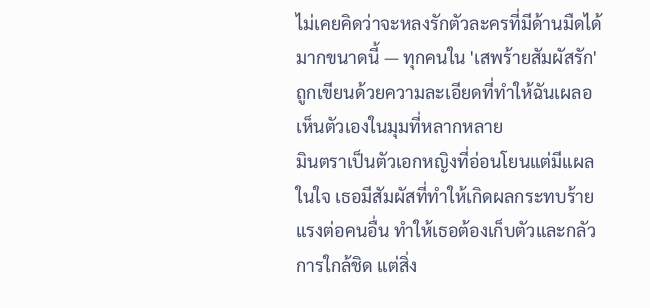ไม่เคยคิดว่าจะหลงรักตัวละครที่มีด้านมืดได้มากขนาดนี้ — ทุกคนใน 'เสพร้ายสัมผัสรัก' ถูกเขียนด้วยความละเอียดที่ทำให้ฉันเผลอเห็นตัวเองในมุมที่หลากหลาย
มินตราเป็นตัวเอกหญิงที่อ่อนโยนแต่มีแผลในใจ เธอมีสัมผัสที่ทำให้เกิดผลกระทบร้ายแรงต่อคนอื่น ทำให้เธอต้องเก็บตัวและกลัวการใกล้ชิด แต่สิ่ง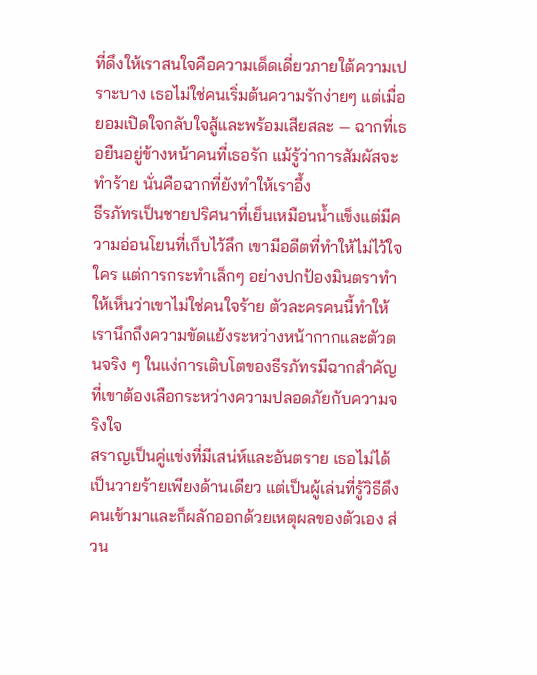ที่ดึงให้เราสนใจคือความเด็ดเดี่ยวภายใต้ความเปราะบาง เธอไม่ใช่คนเริ่มต้นความรักง่ายๆ แต่เมื่อยอมเปิดใจกลับใจสู้และพร้อมเสียสละ — ฉากที่เธอยืนอยู่ข้างหน้าคนที่เธอรัก แม้รู้ว่าการสัมผัสจะทำร้าย นั่นคือฉากที่ยังทำให้เราอึ้ง
ธีรภัทรเป็นชายปริศนาที่เย็นเหมือนน้ำแข็งแต่มีความอ่อนโยนที่เก็บไว้ลึก เขามีอดีตที่ทำให้ไม่ไว้ใจใคร แต่การกระทำเล็กๆ อย่างปกป้องมินตราทำให้เห็นว่าเขาไม่ใช่คนใจร้าย ตัวละครคนนี้ทำให้เรานึกถึงความขัดแย้งระหว่างหน้ากากและตัวตนจริง ๆ ในแง่การเติบโตของธีรภัทรมีฉากสำคัญที่เขาต้องเลือกระหว่างความปลอดภัยกับความจริงใจ
สราญเป็นคู่แข่งที่มีเสน่ห์และอันตราย เธอไม่ได้เป็นวายร้ายเพียงด้านเดียว แต่เป็นผู้เล่นที่รู้วิธีดึงคนเข้ามาและก็ผลักออกด้วยเหตุผลของตัวเอง ส่วน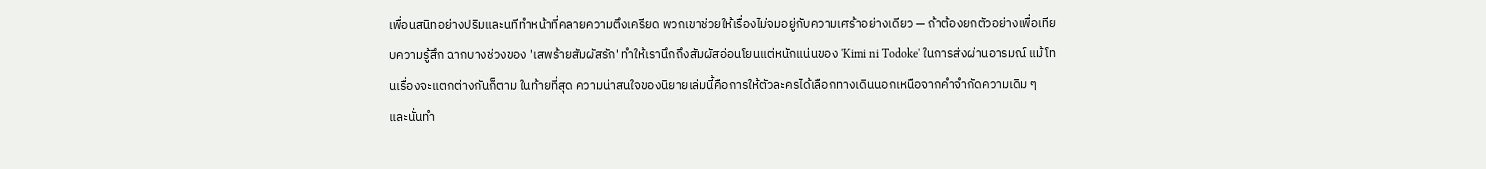เพื่อนสนิทอย่างปริมและนทีทำหน้าที่คลายความตึงเครียด พวกเขาช่วยให้เรื่องไม่จมอยู่กับความเศร้าอย่างเดียว — ถ้าต้องยกตัวอย่างเพื่อเทียบความรู้สึก ฉากบางช่วงของ 'เสพร้ายสัมผัสรัก' ทำให้เรานึกถึงสัมผัสอ่อนโยนแต่หนักแน่นของ 'Kimi ni Todoke' ในการส่งผ่านอารมณ์ แม้โทนเรื่องจะแตกต่างกันก็ตาม ในท้ายที่สุด ความน่าสนใจของนิยายเล่มนี้คือการให้ตัวละครได้เลือกทางเดินนอกเหนือจากคำจำกัดความเดิม ๆ และนั่นทำ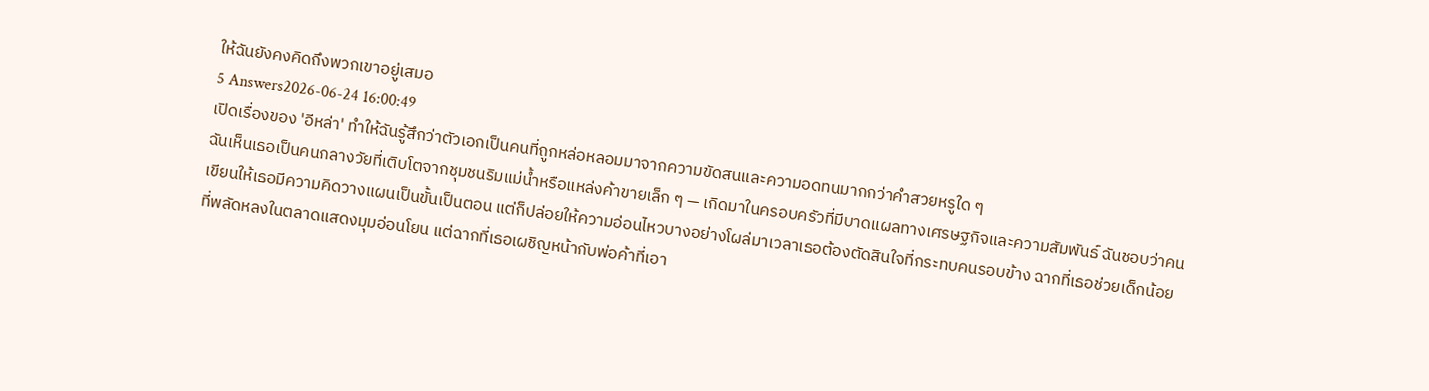ให้ฉันยังคงคิดถึงพวกเขาอยู่เสมอ
5 Answers2026-06-24 16:00:49
เปิดเรื่องของ 'อีหล่า' ทำให้ฉันรู้สึกว่าตัวเอกเป็นคนที่ถูกหล่อหลอมมาจากความขัดสนและความอดทนมากกว่าคำสวยหรูใด ๆ
ฉันเห็นเธอเป็นคนกลางวัยที่เติบโตจากชุมชนริมแม่น้ำหรือแหล่งค้าขายเล็ก ๆ — เกิดมาในครอบครัวที่มีบาดแผลทางเศรษฐกิจและความสัมพันธ์ ฉันชอบว่าคนเขียนให้เธอมีความคิดวางแผนเป็นขั้นเป็นตอน แต่ก็ปล่อยให้ความอ่อนไหวบางอย่างโผล่มาเวลาเธอต้องตัดสินใจที่กระทบคนรอบข้าง ฉากที่เธอช่วยเด็กน้อยที่พลัดหลงในตลาดแสดงมุมอ่อนโยน แต่ฉากที่เธอเผชิญหน้ากับพ่อค้าที่เอา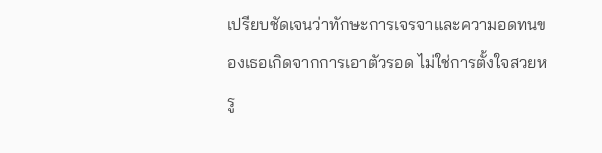เปรียบชัดเจนว่าทักษะการเจรจาและความอดทนของเธอเกิดจากการเอาตัวรอด ไม่ใช่การตั้งใจสวยหรู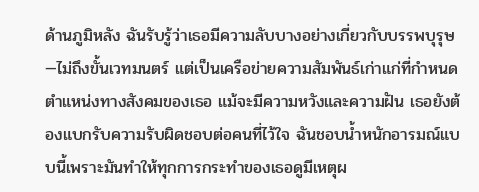ด้านภูมิหลัง ฉันรับรู้ว่าเธอมีความลับบางอย่างเกี่ยวกับบรรพบุรุษ—ไม่ถึงขั้นเวทมนตร์ แต่เป็นเครือข่ายความสัมพันธ์เก่าแก่ที่กำหนดตำแหน่งทางสังคมของเธอ แม้จะมีความหวังและความฝัน เธอยังต้องแบกรับความรับผิดชอบต่อคนที่ไว้ใจ ฉันชอบน้ำหนักอารมณ์แบบนี้เพราะมันทำให้ทุกการกระทำของเธอดูมีเหตุผ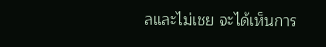ลและไม่เชย จะได้เห็นการ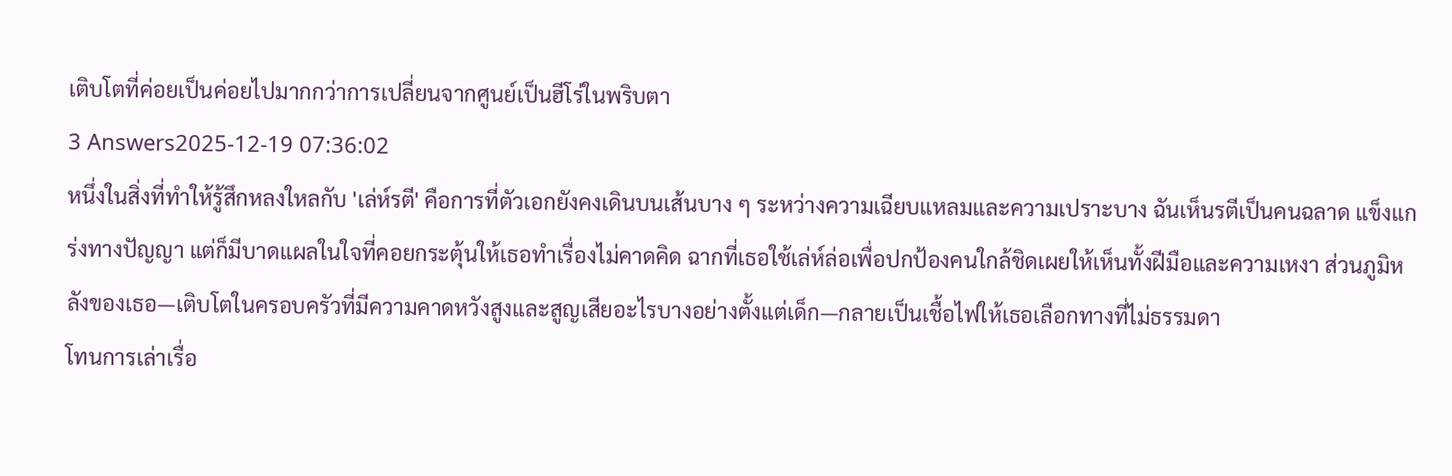เติบโตที่ค่อยเป็นค่อยไปมากกว่าการเปลี่ยนจากศูนย์เป็นฮีโร่ในพริบตา
3 Answers2025-12-19 07:36:02
หนึ่งในสิ่งที่ทำให้รู้สึกหลงใหลกับ 'เล่ห์รตี' คือการที่ตัวเอกยังคงเดินบนเส้นบาง ๆ ระหว่างความเฉียบแหลมและความเปราะบาง ฉันเห็นรตีเป็นคนฉลาด แข็งแกร่งทางปัญญา แต่ก็มีบาดแผลในใจที่คอยกระตุ้นให้เธอทำเรื่องไม่คาดคิด ฉากที่เธอใช้เล่ห์ล่อเพื่อปกป้องคนใกล้ชิดเผยให้เห็นทั้งฝีมือและความเหงา ส่วนภูมิหลังของเธอ—เติบโตในครอบครัวที่มีความคาดหวังสูงและสูญเสียอะไรบางอย่างตั้งแต่เด็ก—กลายเป็นเชื้อไฟให้เธอเลือกทางที่ไม่ธรรมดา
โทนการเล่าเรื่อ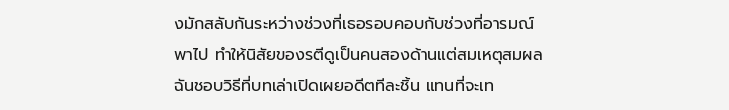งมักสลับกันระหว่างช่วงที่เธอรอบคอบกับช่วงที่อารมณ์พาไป ทำให้นิสัยของรตีดูเป็นคนสองด้านแต่สมเหตุสมผล ฉันชอบวิธีที่บทเล่าเปิดเผยอดีตทีละชิ้น แทนที่จะเท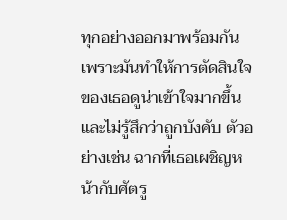ทุกอย่างออกมาพร้อมกัน เพราะมันทำให้การตัดสินใจของเธอดูน่าเข้าใจมากขึ้นและไม่รู้สึกว่าถูกบังคับ ตัวอย่างเช่น ฉากที่เธอเผชิญหน้ากับศัตรู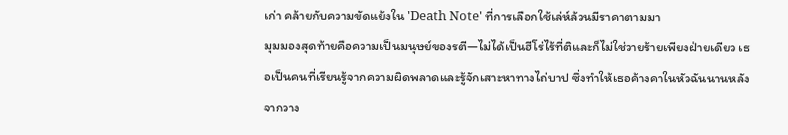เก่า คล้ายกับความขัดแย้งใน 'Death Note' ที่การเลือกใช้เล่ห์ล้วนมีราคาตามมา
มุมมองสุดท้ายคือความเป็นมนุษย์ของรตี—ไม่ได้เป็นฮีโร่ไร้ที่ติและก็ไม่ใช่วายร้ายเพียงฝ่ายเดียว เธอเป็นคนที่เรียนรู้จากความผิดพลาดและรู้จักเสาะหาทางไถ่บาป ซึ่งทำให้เธอค้างคาในหัวฉันนานหลังจากวาง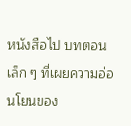หนังสือไป บทตอนเล็ก ๆ ที่เผยความอ่อนโยนของ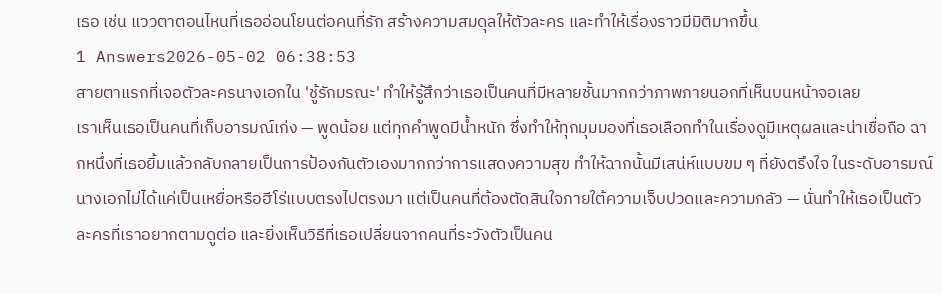เธอ เช่น แววตาตอนไหนที่เธออ่อนโยนต่อคนที่รัก สร้างความสมดุลให้ตัวละคร และทำให้เรื่องราวมีมิติมากขึ้น
1 Answers2026-05-02 06:38:53
สายตาแรกที่เจอตัวละครนางเอกใน 'ชู้รักมรณะ' ทำให้รู้สึกว่าเธอเป็นคนที่มีหลายชั้นมากกว่าภาพภายนอกที่เห็นบนหน้าจอเลย
เราเห็นเธอเป็นคนที่เก็บอารมณ์เก่ง — พูดน้อย แต่ทุกคำพูดมีน้ำหนัก ซึ่งทำให้ทุกมุมมองที่เธอเลือกทำในเรื่องดูมีเหตุผลและน่าเชื่อถือ ฉากหนึ่งที่เธอยิ้มแล้วกลับกลายเป็นการป้องกันตัวเองมากกว่าการแสดงความสุข ทำให้ฉากนั้นมีเสน่ห์แบบขม ๆ ที่ยังตรึงใจ ในระดับอารมณ์ นางเอกไม่ได้แค่เป็นเหยื่อหรือฮีโร่แบบตรงไปตรงมา แต่เป็นคนที่ต้องตัดสินใจภายใต้ความเจ็บปวดและความกลัว — นั่นทำให้เธอเป็นตัวละครที่เราอยากตามดูต่อ และยิ่งเห็นวิธีที่เธอเปลี่ยนจากคนที่ระวังตัวเป็นคน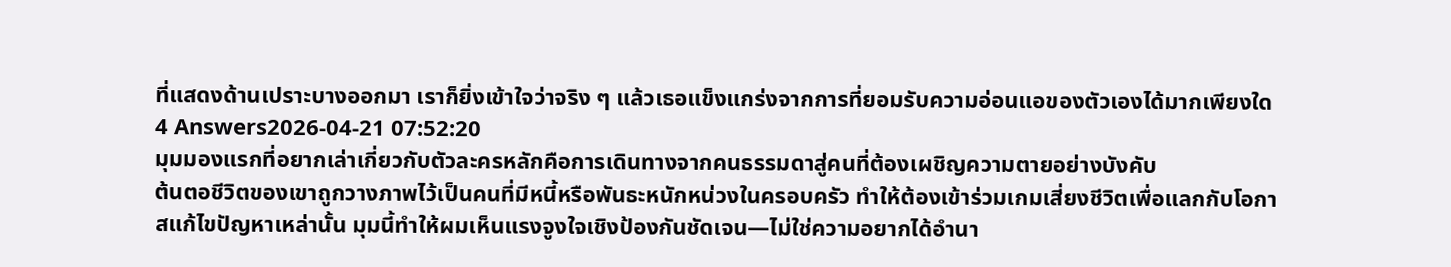ที่แสดงด้านเปราะบางออกมา เราก็ยิ่งเข้าใจว่าจริง ๆ แล้วเธอแข็งแกร่งจากการที่ยอมรับความอ่อนแอของตัวเองได้มากเพียงใด
4 Answers2026-04-21 07:52:20
มุมมองแรกที่อยากเล่าเกี่ยวกับตัวละครหลักคือการเดินทางจากคนธรรมดาสู่คนที่ต้องเผชิญความตายอย่างบังคับ
ต้นตอชีวิตของเขาถูกวางภาพไว้เป็นคนที่มีหนี้หรือพันธะหนักหน่วงในครอบครัว ทำให้ต้องเข้าร่วมเกมเสี่ยงชีวิตเพื่อแลกกับโอกาสแก้ไขปัญหาเหล่านั้น มุมนี้ทำให้ผมเห็นแรงจูงใจเชิงป้องกันชัดเจน—ไม่ใช่ความอยากได้อำนา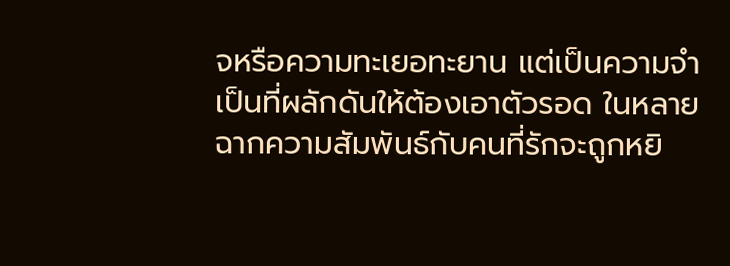จหรือความทะเยอทะยาน แต่เป็นความจำเป็นที่ผลักดันให้ต้องเอาตัวรอด ในหลายฉากความสัมพันธ์กับคนที่รักจะถูกหยิ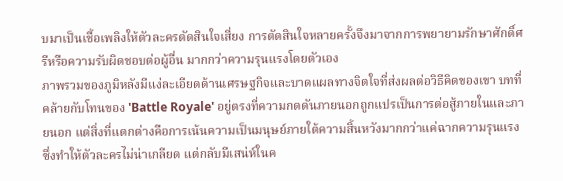บมาเป็นเชื้อเพลิงให้ตัวละครตัดสินใจเสี่ยง การตัดสินใจหลายครั้งจึงมาจากการพยายามรักษาศักดิ์ศรีหรือความรับผิดชอบต่อผู้อื่น มากกว่าความรุนแรงโดยตัวเอง
ภาพรวมของภูมิหลังมีแง่ละเอียดด้านเศรษฐกิจและบาดแผลทางจิตใจที่ส่งผลต่อวิธีคิดของเขา บทที่คล้ายกับโทนของ 'Battle Royale' อยู่ตรงที่ความกดดันภายนอกถูกแปรเป็นการต่อสู้ภายในและภายนอก แต่สิ่งที่แตกต่างคือการเน้นความเป็นมนุษย์ภายใต้ความสิ้นหวังมากกว่าแค่ฉากความรุนแรง ซึ่งทำให้ตัวละครไม่น่าเกลียด แต่กลับมีเสน่ห์ในค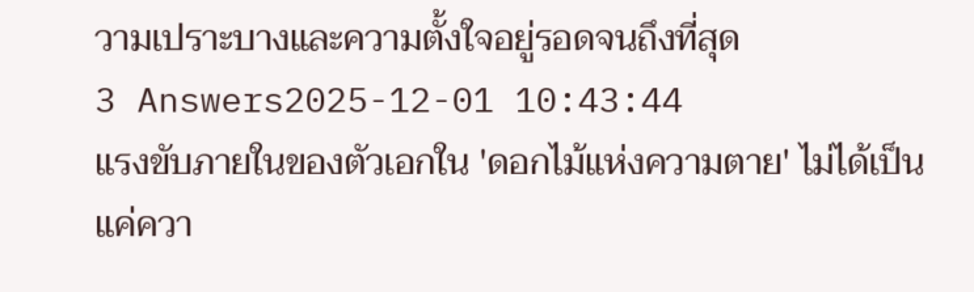วามเปราะบางและความตั้งใจอยู่รอดจนถึงที่สุด
3 Answers2025-12-01 10:43:44
แรงขับภายในของตัวเอกใน 'ดอกไม้แห่งความตาย' ไม่ได้เป็นแค่ควา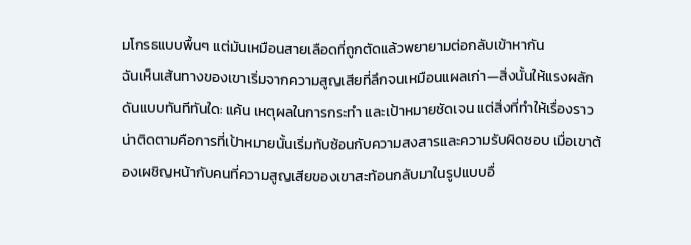มโกรธแบบพื้นๆ แต่มันเหมือนสายเลือดที่ถูกตัดแล้วพยายามต่อกลับเข้าหากัน
ฉันเห็นเส้นทางของเขาเริ่มจากความสูญเสียที่ลึกจนเหมือนแผลเก่า—สิ่งนั้นให้แรงผลักดันแบบทันทีทันใด: แค้น เหตุผลในการกระทำ และเป้าหมายชัดเจน แต่สิ่งที่ทำให้เรื่องราวน่าติดตามคือการที่เป้าหมายนั้นเริ่มทับซ้อนกับความสงสารและความรับผิดชอบ เมื่อเขาต้องเผชิญหน้ากับคนที่ความสูญเสียของเขาสะท้อนกลับมาในรูปแบบอื่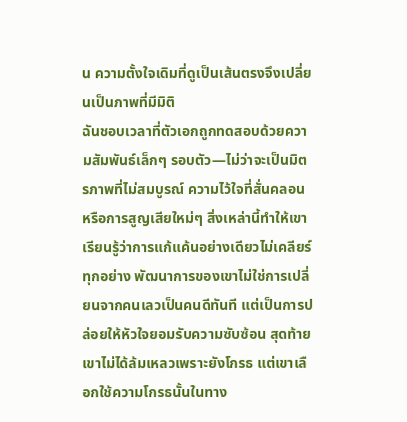น ความตั้งใจเดิมที่ดูเป็นเส้นตรงจึงเปลี่ยนเป็นภาพที่มีมิติ
ฉันชอบเวลาที่ตัวเอกถูกทดสอบด้วยความสัมพันธ์เล็กๆ รอบตัว—ไม่ว่าจะเป็นมิตรภาพที่ไม่สมบูรณ์ ความไว้ใจที่สั่นคลอน หรือการสูญเสียใหม่ๆ สิ่งเหล่านี้ทำให้เขาเรียนรู้ว่าการแก้แค้นอย่างเดียวไม่เคลียร์ทุกอย่าง พัฒนาการของเขาไม่ใช่การเปลี่ยนจากคนเลวเป็นคนดีทันที แต่เป็นการปล่อยให้หัวใจยอมรับความซับซ้อน สุดท้ายเขาไม่ได้ล้มเหลวเพราะยังโกรธ แต่เขาเลือกใช้ความโกรธนั้นในทาง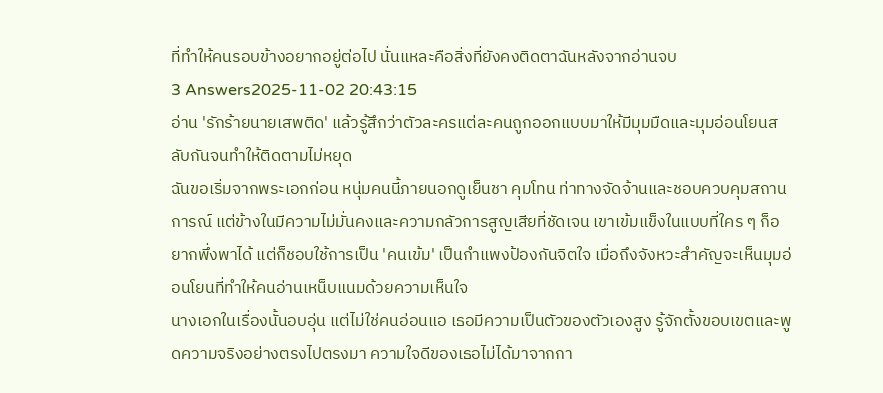ที่ทำให้คนรอบข้างอยากอยู่ต่อไป นั่นแหละคือสิ่งที่ยังคงติดตาฉันหลังจากอ่านจบ
3 Answers2025-11-02 20:43:15
อ่าน 'รักร้ายนายเสพติด' แล้วรู้สึกว่าตัวละครแต่ละคนถูกออกแบบมาให้มีมุมมืดและมุมอ่อนโยนสลับกันจนทำให้ติดตามไม่หยุด
ฉันขอเริ่มจากพระเอกก่อน หนุ่มคนนี้ภายนอกดูเย็นชา คุมโทน ท่าทางจัดจ้านและชอบควบคุมสถานการณ์ แต่ข้างในมีความไม่มั่นคงและความกลัวการสูญเสียที่ชัดเจน เขาเข้มแข็งในแบบที่ใคร ๆ ก็อยากพึ่งพาได้ แต่ก็ชอบใช้การเป็น 'คนเข้ม' เป็นกำแพงป้องกันจิตใจ เมื่อถึงจังหวะสำคัญจะเห็นมุมอ่อนโยนที่ทำให้คนอ่านเหน็บแนมด้วยความเห็นใจ
นางเอกในเรื่องนั้นอบอุ่น แต่ไม่ใช่คนอ่อนแอ เธอมีความเป็นตัวของตัวเองสูง รู้จักตั้งขอบเขตและพูดความจริงอย่างตรงไปตรงมา ความใจดีของเธอไม่ได้มาจากกา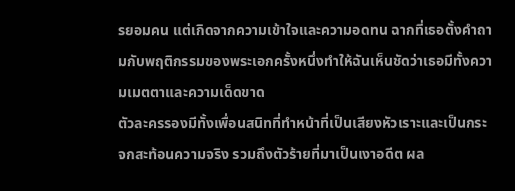รยอมคน แต่เกิดจากความเข้าใจและความอดทน ฉากที่เธอตั้งคำถามกับพฤติกรรมของพระเอกครั้งหนึ่งทำให้ฉันเห็นชัดว่าเธอมีทั้งความเมตตาและความเด็ดขาด
ตัวละครรองมีทั้งเพื่อนสนิทที่ทำหน้าที่เป็นเสียงหัวเราะและเป็นกระจกสะท้อนความจริง รวมถึงตัวร้ายที่มาเป็นเงาอดีต ผล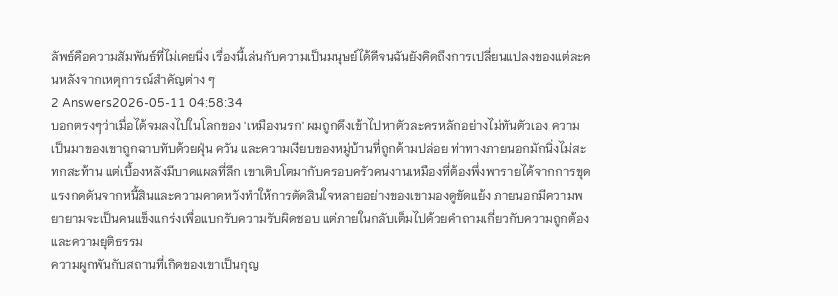ลัพธ์คือความสัมพันธ์ที่ไม่เคยนิ่ง เรื่องนี้เล่นกับความเป็นมนุษย์ได้ดีจนฉันยังคิดถึงการเปลี่ยนแปลงของแต่ละคนหลังจากเหตุการณ์สำคัญต่าง ๆ
2 Answers2026-05-11 04:58:34
บอกตรงๆว่าเมื่อได้จมลงไปในโลกของ 'เหมืองนรก' ผมถูกดึงเข้าไปหาตัวละครหลักอย่างไม่ทันตัวเอง ความเป็นมาของเขาถูกฉาบทับด้วยฝุ่น ควัน และความเงียบของหมู่บ้านที่ถูกด้ามปล่อย ท่าทางภายนอกมักนิ่งไม่สะทกสะท้าน แต่เบื้องหลังมีบาดแผลที่ลึก เขาเติบโตมากับครอบครัวคนงานเหมืองที่ต้องพึ่งพารายได้จากการขุด แรงกดดันจากหนี้สินและความคาดหวังทำให้การตัดสินใจหลายอย่างของเขามองดูขัดแย้ง ภายนอกมีความพยายามจะเป็นคนแข็งแกร่งเพื่อแบกรับความรับผิดชอบ แต่ภายในกลับเต็มไปด้วยคำถามเกี่ยวกับความถูกต้องและความยุติธรรม
ความผูกพันกับสถานที่เกิดของเขาเป็นกุญ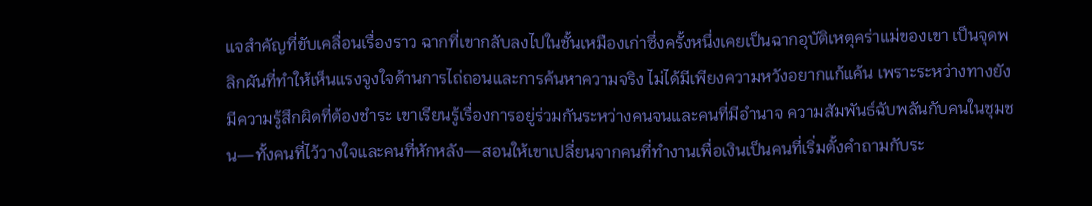แจสำคัญที่ขับเคลื่อนเรื่องราว ฉากที่เขากลับลงไปในชั้นเหมืองเก่าซึ่งครั้งหนึ่งเคยเป็นฉากอุบัติเหตุคร่าแม่ของเขา เป็นจุดพลิกผันที่ทำให้เห็นแรงจูงใจด้านการไถ่ถอนและการค้นหาความจริง ไม่ได้มีเพียงความหวังอยากแก้แค้น เพราะระหว่างทางยังมีความรู้สึกผิดที่ต้องชำระ เขาเรียนรู้เรื่องการอยู่ร่วมกันระหว่างคนจนและคนที่มีอำนาจ ความสัมพันธ์ฉับพลันกับคนในชุมชน—ทั้งคนที่ไว้วางใจและคนที่หักหลัง—สอนให้เขาเปลี่ยนจากคนที่ทำงานเพื่อเงินเป็นคนที่เริ่มตั้งคำถามกับระ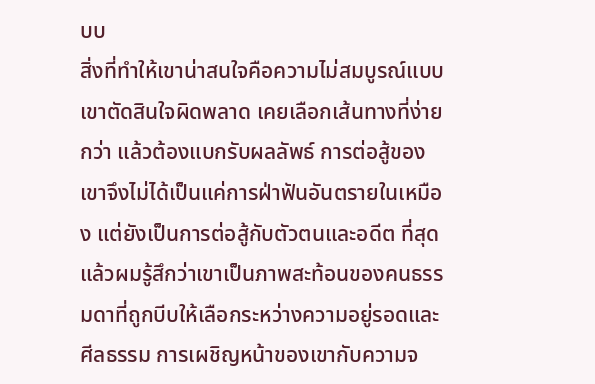บบ
สิ่งที่ทำให้เขาน่าสนใจคือความไม่สมบูรณ์แบบ เขาตัดสินใจผิดพลาด เคยเลือกเส้นทางที่ง่ายกว่า แล้วต้องแบกรับผลลัพธ์ การต่อสู้ของเขาจึงไม่ได้เป็นแค่การฝ่าฟันอันตรายในเหมือง แต่ยังเป็นการต่อสู้กับตัวตนและอดีต ที่สุดแล้วผมรู้สึกว่าเขาเป็นภาพสะท้อนของคนธรรมดาที่ถูกบีบให้เลือกระหว่างความอยู่รอดและศีลธรรม การเผชิญหน้าของเขากับความจ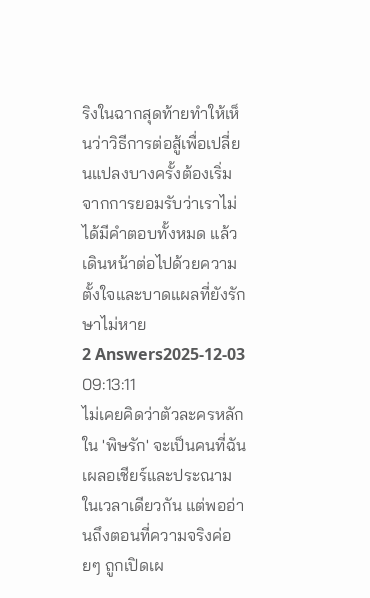ริงในฉากสุดท้ายทำให้เห็นว่าวิธีการต่อสู้เพื่อเปลี่ยนแปลงบางครั้งต้องเริ่มจากการยอมรับว่าเราไม่ได้มีคำตอบทั้งหมด แล้วเดินหน้าต่อไปด้วยความตั้งใจและบาดแผลที่ยังรักษาไม่หาย
2 Answers2025-12-03 09:13:11
ไม่เคยคิดว่าตัวละครหลักใน 'พิษรัก' จะเป็นคนที่ฉันเผลอเชียร์และประณามในเวลาเดียวกัน แต่พออ่านถึงตอนที่ความจริงค่อยๆ ถูกเปิดเผ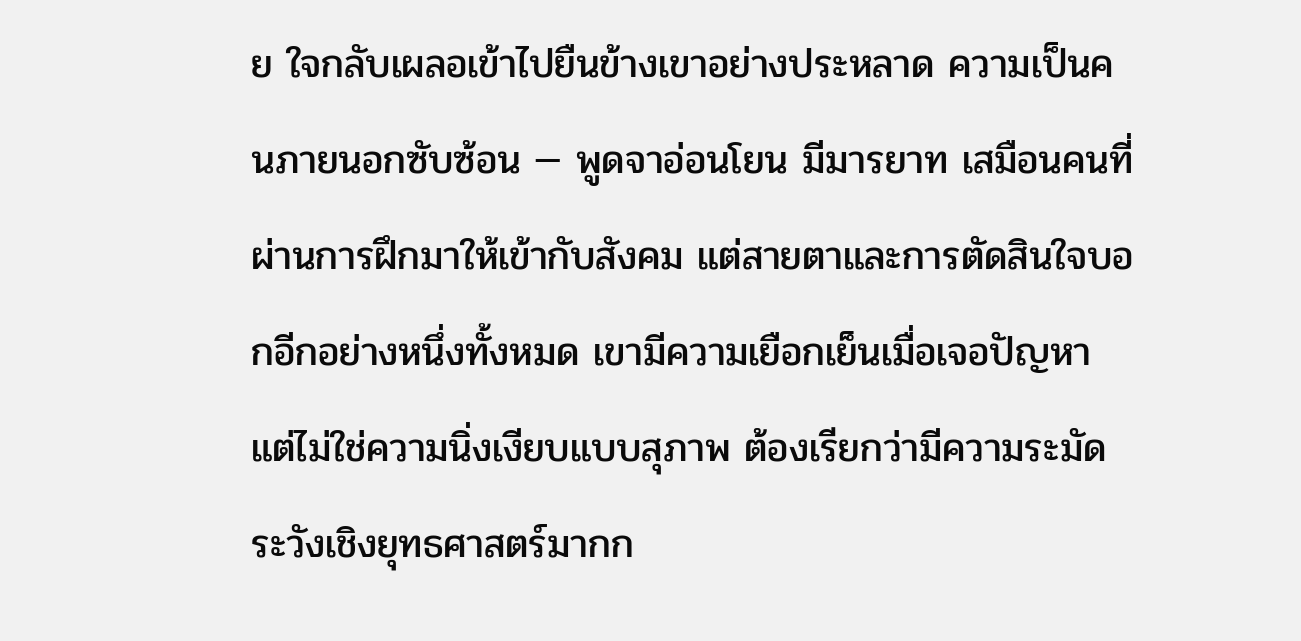ย ใจกลับเผลอเข้าไปยืนข้างเขาอย่างประหลาด ความเป็นคนภายนอกซับซ้อน — พูดจาอ่อนโยน มีมารยาท เสมือนคนที่ผ่านการฝึกมาให้เข้ากับสังคม แต่สายตาและการตัดสินใจบอกอีกอย่างหนึ่งทั้งหมด เขามีความเยือกเย็นเมื่อเจอปัญหา แต่ไม่ใช่ความนิ่งเงียบแบบสุภาพ ต้องเรียกว่ามีความระมัดระวังเชิงยุทธศาสตร์มากก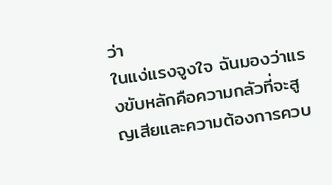ว่า
ในแง่แรงจูงใจ ฉันมองว่าแรงขับหลักคือความกลัวที่จะสูญเสียและความต้องการควบ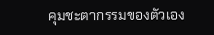คุมชะตากรรมของตัวเอง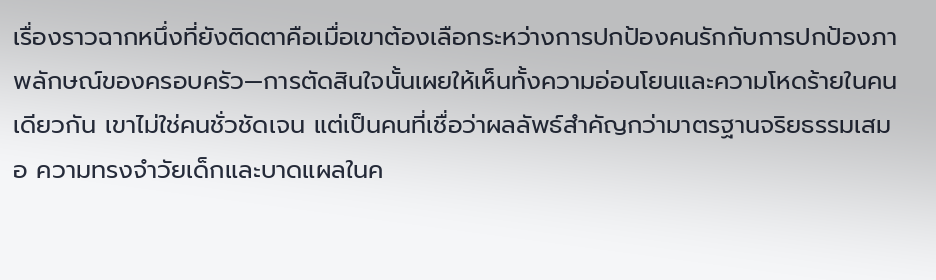เรื่องราวฉากหนึ่งที่ยังติดตาคือเมื่อเขาต้องเลือกระหว่างการปกป้องคนรักกับการปกป้องภาพลักษณ์ของครอบครัว—การตัดสินใจนั้นเผยให้เห็นทั้งความอ่อนโยนและความโหดร้ายในคนเดียวกัน เขาไม่ใช่คนชั่วชัดเจน แต่เป็นคนที่เชื่อว่าผลลัพธ์สำคัญกว่ามาตรฐานจริยธรรมเสมอ ความทรงจำวัยเด็กและบาดแผลในค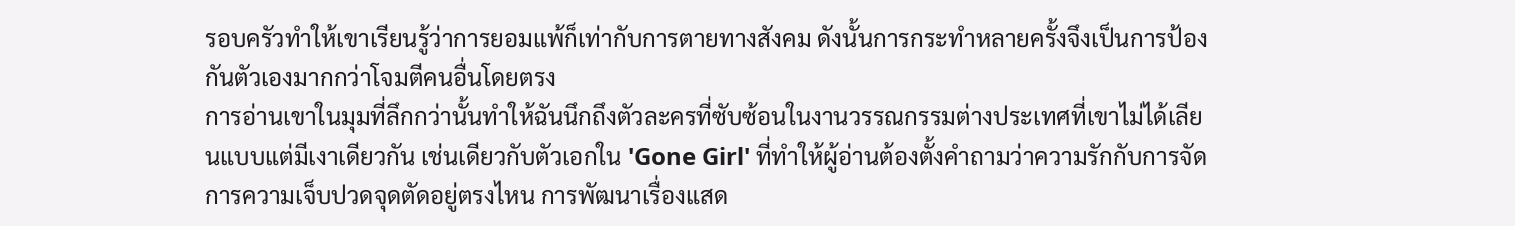รอบครัวทำให้เขาเรียนรู้ว่าการยอมแพ้ก็เท่ากับการตายทางสังคม ดังนั้นการกระทำหลายครั้งจึงเป็นการป้องกันตัวเองมากกว่าโจมตีคนอื่นโดยตรง
การอ่านเขาในมุมที่ลึกกว่านั้นทำให้ฉันนึกถึงตัวละครที่ซับซ้อนในงานวรรณกรรมต่างประเทศที่เขาไม่ได้เลียนแบบแต่มีเงาเดียวกัน เช่นเดียวกับตัวเอกใน 'Gone Girl' ที่ทำให้ผู้อ่านต้องตั้งคำถามว่าความรักกับการจัดการความเจ็บปวดจุดตัดอยู่ตรงไหน การพัฒนาเรื่องแสด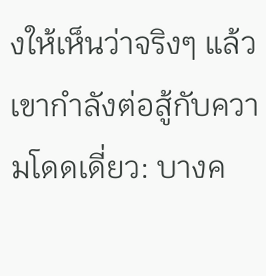งให้เห็นว่าจริงๆ แล้วเขากำลังต่อสู้กับความโดดเดี่ยว: บางค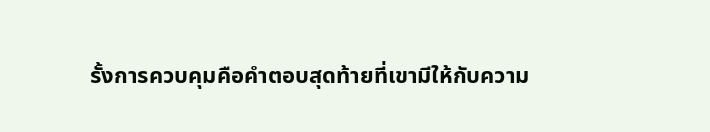รั้งการควบคุมคือคำตอบสุดท้ายที่เขามีให้กับความ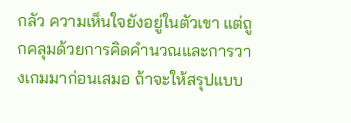กลัว ความเห็นใจยังอยู่ในตัวเขา แต่ถูกคลุมด้วยการคิดคำนวณและการวางเกมมาก่อนเสมอ ถ้าจะให้สรุปแบบ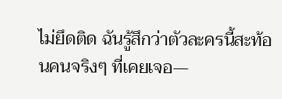ไม่ยึดติด ฉันรู้สึกว่าตัวละครนี้สะท้อนคนจริงๆ ที่เคยเจอ—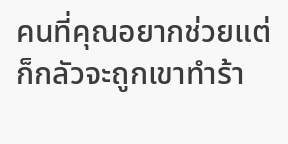คนที่คุณอยากช่วยแต่ก็กลัวจะถูกเขาทำร้า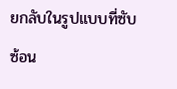ยกลับในรูปแบบที่ซับซ้อน